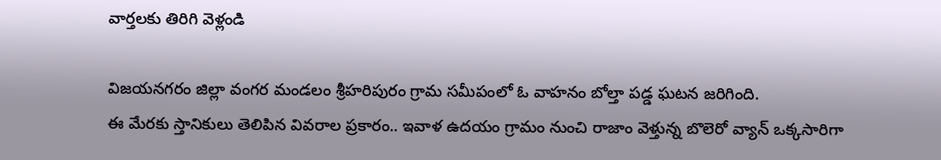వార్తలకు తిరిగి వెళ్లండి

విజయనగరం జిల్లా వంగర మండలం శ్రీహరిపురం గ్రామ సమీపంలో ఓ వాహనం బోల్తా పడ్డ ఘటన జరిగింది.
ఈ మేరకు స్తానికులు తెలిపిన వివరాల ప్రకారం.. ఇవాళ ఉదయం గ్రామం నుంచి రాజాం వెళ్తున్న బొలెరో వ్యాన్ ఒక్కసారిగా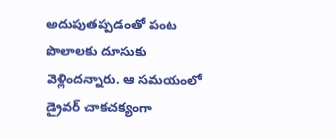అదుపుతప్పడంతో పంట పొలాలకు దూసుకు వెళ్లిందన్నారు. ఆ సమయంలో డ్రైవర్ చాకచక్యంగా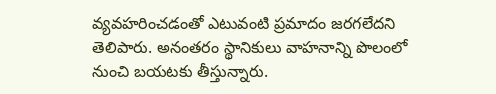వ్యవహరించడంతో ఎటువంటి ప్రమాదం జరగలేదని తెలిపారు. అనంతరం స్థానికులు వాహనాన్ని పొలంలో నుంచి బయటకు తీస్తున్నారు.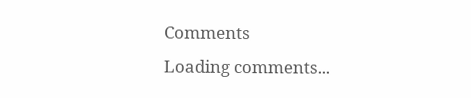Comments
Loading comments...